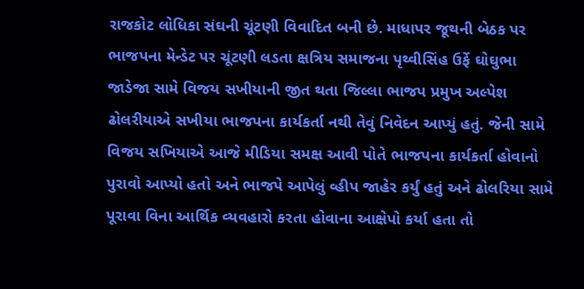રાજકોટ લોધિકા સંઘની ચૂંટણી વિવાદિત બની છે. માધાપર જૂથની બેઠક પર ભાજપના મેન્ડેટ પર ચૂંટણી લડતા ક્ષત્રિય સમાજના પૃથ્વીસિંહ ઉર્ફે ઘોઘુભા જાડેજા સામે વિજય સખીયાની જીત થતા જિલ્લા ભાજપ પ્રમુખ અલ્પેશ ઢોલરીયાએ સખીયા ભાજપના કાર્યકર્તા નથી તેવું નિવેદન આપ્યું હતું. જેની સામે વિજય સખિયાએ આજે મીડિયા સમક્ષ આવી પોતે ભાજપના કાર્યકર્તા હોવાનો પુરાવો આપ્યો હતો અને ભાજપે આપેલું વ્હીપ જાહેર કર્યું હતું અને ઢોલરિયા સામે પૂરાવા વિના આર્થિક વ્યવહારો કરતા હોવાના આક્ષેપો કર્યા હતા તો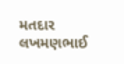મતદાર લખમણભાઈ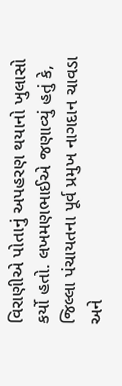વિરાણીએ પોતાનું અપહરણ થયાનો ખુલાસો કર્યો હતો. લખમણભાઈએ જણાવ્યું હતું કે, જિલ્લા પંચાયતના પૂર્વ પ્રમુખ નાગદાન ચાવડા અને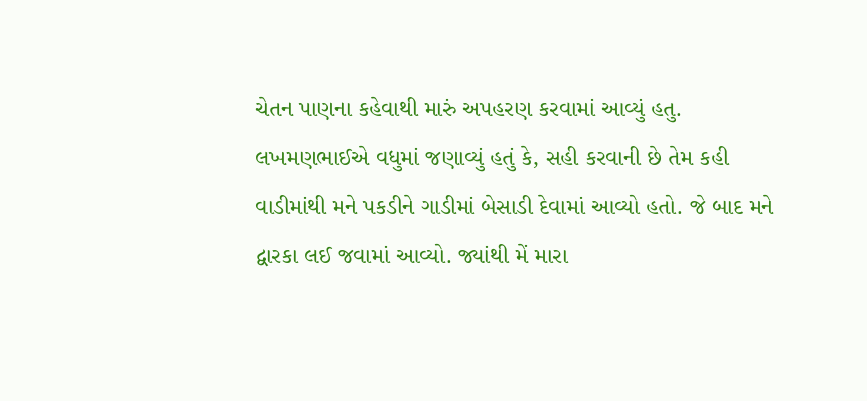ચેતન પાણના કહેવાથી મારું અપહરણ કરવામાં આવ્યું હતુ.
લખમણભાઈએ વધુમાં જણાવ્યું હતું કે, સહી કરવાની છે તેમ કહી વાડીમાંથી મને પકડીને ગાડીમાં બેસાડી દેવામાં આવ્યો હતો. જે બાદ મને દ્વારકા લઈ જવામાં આવ્યો. જ્યાંથી મેં મારા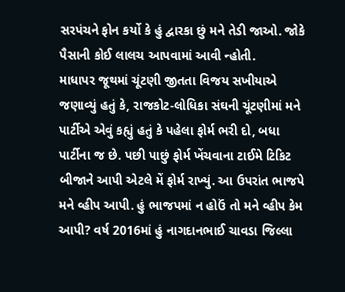સરપંચને ફોન કર્યો કે હું દ્વારકા છું મને તેડી જાઓ. જોકે પૈસાની કોઈ લાલચ આપવામાં આવી ન્હોતી.
માધાપર જૂથમાં ચૂંટણી જીતતા વિજય સખીયાએ જણાવ્યું હતું કે, રાજકોટ-લોધિકા સંઘની ચૂંટણીમાં મને પાર્ટીએ એવું કહ્યું હતું કે પહેલા ફોર્મ ભરી દો, બધા પાર્ટીના જ છે. પછી પાછું ફોર્મ ખેંચવાના ટાઈમે ટિકિટ બીજાને આપી એટલે મેં ફોર્મ રાખ્યું. આ ઉપરાંત ભાજપે મને વ્હીપ આપી. હું ભાજપમાં ન હોઉં તો મને વ્હીપ કેમ આપી? વર્ષ 2016માં હું નાગદાનભાઈ ચાવડા જિલ્લા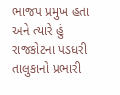ભાજપ પ્રમુખ હતા અને ત્યારે હું રાજકોટના પડધરી તાલુકાનો પ્રભારી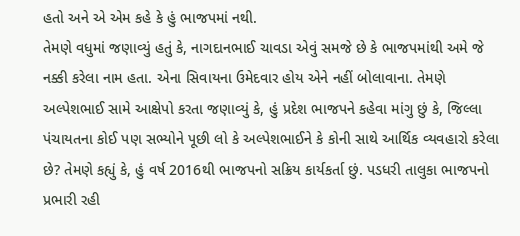હતો અને એ એમ કહે કે હું ભાજપમાં નથી.
તેમણે વધુમાં જણાવ્યું હતું કે, નાગદાનભાઈ ચાવડા એવું સમજે છે કે ભાજપમાંથી અમે જે નક્કી કરેલા નામ હતા. એના સિવાયના ઉમેદવાર હોય એને નહીં બોલાવાના. તેમણે અલ્પેશભાઈ સામે આક્ષેપો કરતા જણાવ્યું કે, હું પ્રદેશ ભાજપને કહેવા માંગુ છું કે, જિલ્લા પંચાયતના કોઈ પણ સભ્યોને પૂછી લો કે અલ્પેશભાઈને કે કોની સાથે આર્થિક વ્યવહારો કરેલા છે? તેમણે કહ્યું કે, હું વર્ષ 2016થી ભાજપનો સક્રિય કાર્યકર્તા છું. પડધરી તાલુકા ભાજપનો પ્રભારી રહી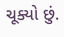ચૂક્યો છું.